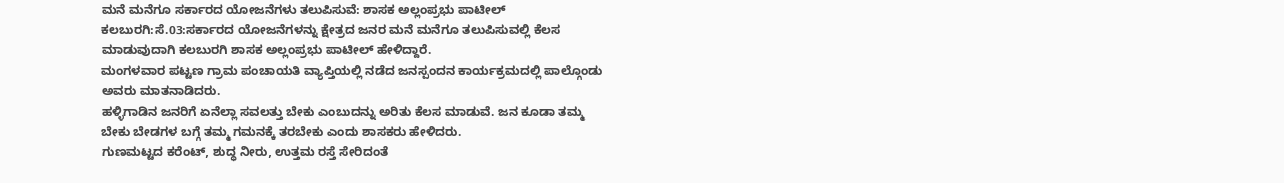ಮನೆ ಮನೆಗೂ ಸರ್ಕಾರದ ಯೋಜನೆಗಳು ತಲುಪಿಸುವೆ: ಶಾಸಕ ಅಲ್ಲಂಪ್ರಭು ಪಾಟೀಲ್‌
ಕಲಬುರಗಿ:ಸೆ.03:ಸರ್ಕಾರದ ಯೋಜನೆಗಳನ್ನು ಕ್ಷೇತ್ರದ ಜನರ ಮನೆ ಮನೆಗೂ ತಲುಪಿಸುವಲ್ಲಿ ಕೆಲಸ ಮಾಡುವುದಾಗಿ ಕಲಬುರಗಿ ಶಾಸಕ ಅಲ್ಲಂಪ್ರಭು ಪಾಟೀಲ್‌ ಹೇಳಿದ್ದಾರೆ.
ಮಂಗಳವಾರ ಪಟ್ಟಣ ಗ್ರಾಮ ಪಂಚಾಯತಿ ವ್ಯಾಪ್ತಿಯಲ್ಲಿ ನಡೆದ ಜನಸ್ಪಂದನ ಕಾರ್ಯಕ್ರಮದಲ್ಲಿ ಪಾಲ್ಗೊಂಡು ಅವರು ಮಾತನಾಡಿದರು.
ಹಳ್ಳಿಗಾಡಿನ ಜನರಿಗೆ ಏನೆಲ್ಲಾ ಸವಲತ್ತು ಬೇಕು ಎಂಬುದನ್ನು ಅರಿತು ಕೆಲಸ ಮಾಡುವೆ. ಜನ ಕೂಡಾ ತಮ್ಮ ಬೇಕು ಬೇಡಗಳ ಬಗ್ಗೆ ತಮ್ಮ ಗಮನಕ್ಕೆ ತರಬೇಕು ಎಂದು ಶಾಸಕರು ಹೇಳಿದರು.
ಗುಣಮಟ್ಟದ ಕರೆಂಟ್‌, ಶುದ್ಧ ನೀರು, ಉತ್ತಮ ರಸ್ತೆ ಸೇರಿದಂತೆ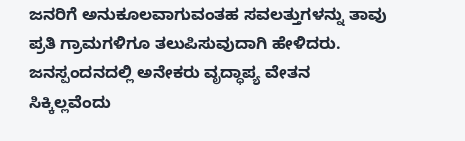ಜನರಿಗೆ ಅನುಕೂಲವಾಗುವಂತಹ ಸವಲತ್ತುಗಳನ್ನು ತಾವು ಪ್ರತಿ ಗ್ರಾಮಗಳಿಗೂ ತಲುಪಿಸುವುದಾಗಿ ಹೇಳಿದರು.
ಜನಸ್ಪಂದನದಲ್ಲಿ ಅನೇಕರು ವೃದ್ಧಾಪ್ಯ ವೇತನ ಸಿಕ್ಕಿಲ್ಲವೆಂದು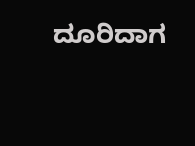ದೂರಿದಾಗ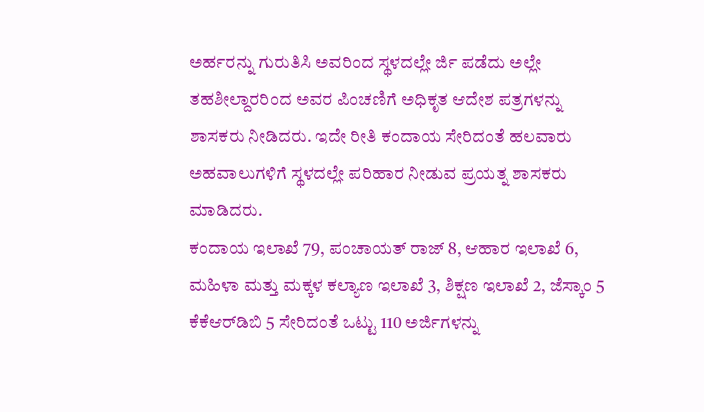ಅರ್ಹರನ್ನು ಗುರುತಿಸಿ ಅವರಿಂದ ಸ್ಥಳದಲ್ಲೇ ರ್ಜಿ ಪಡೆದು ಅಲ್ಲೇ ತಹಶೀಲ್ದಾರರಿಂದ ಅವರ ಪಿಂಚಣಿಗೆ ಅಧಿಕೃತ ಆದೇಶ ಪತ್ರಗಳನ್ನು ಶಾಸಕರು ನೀಡಿದರು. ಇದೇ ರೀತಿ ಕಂದಾಯ ಸೇರಿದಂತೆ ಹಲವಾರು ಅಹವಾಲುಗಳಿಗೆ ಸ್ಥಳದಲ್ಲೇ ಪರಿಹಾರ ನೀಡುವ ಪ್ರಯತ್ನ ಶಾಸಕರು ಮಾಡಿದರು.
ಕಂದಾಯ ಇಲಾಖೆ 79, ಪಂಚಾಯತ್‌ ರಾಜ್‌ 8, ಆಹಾರ ಇಲಾಖೆ 6, ಮಹಿಳಾ ಮತ್ತು ಮಕ್ಕಳ ಕಲ್ಯಾಣ ಇಲಾಖೆ 3, ಶಿಕ್ಷಣ ಇಲಾಖೆ 2, ಜೆಸ್ಕಾಂ 5 ಕೆಕೆಆರ್‌ಡಿಬಿ 5 ಸೇರಿದಂತೆ ಒಟ್ಟು 110 ಅರ್ಜಿಗಳನ್ನು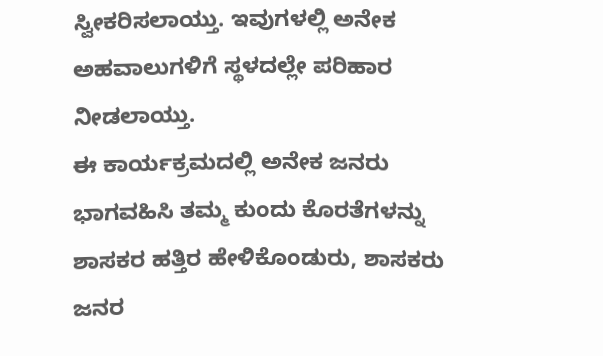ಸ್ವೀಕರಿಸಲಾಯ್ತು. ಇವುಗಳಲ್ಲಿ ಅನೇಕ ಅಹವಾಲುಗಳಿಗೆ ಸ್ಥಳದಲ್ಲೇ ಪರಿಹಾರ ನೀಡಲಾಯ್ತು.
ಈ ಕಾರ್ಯಕ್ರಮದಲ್ಲಿ ಅನೇಕ ಜನರು ಭಾಗವಹಿಸಿ ತಮ್ಮ ಕುಂದು ಕೊರತೆಗಳನ್ನು ಶಾಸಕರ ಹತ್ತಿರ ಹೇಳಿಕೊಂಡುರು, ಶಾಸಕರು ಜನರ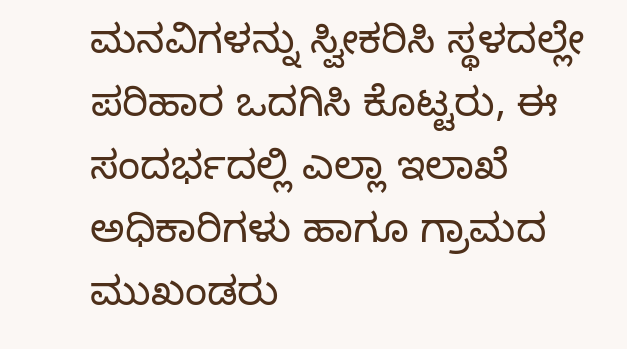ಮನವಿಗಳನ್ನು ಸ್ವೀಕರಿಸಿ ಸ್ಥಳದಲ್ಲೇ ಪರಿಹಾರ ಒದಗಿಸಿ ಕೊಟ್ಟರು, ಈ ಸಂದರ್ಭದಲ್ಲಿ ಎಲ್ಲಾ ಇಲಾಖೆ ಅಧಿಕಾರಿಗಳು ಹಾಗೂ ಗ್ರಾಮದ ಮುಖಂಡರು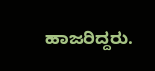ಹಾಜರಿದ್ದರು.